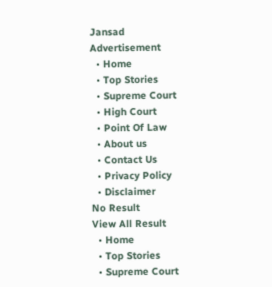Jansad
Advertisement
  • Home
  • Top Stories
  • Supreme Court
  • High Court
  • Point Of Law
  • About us
  • Contact Us
  • Privacy Policy
  • Disclaimer
No Result
View All Result
  • Home
  • Top Stories
  • Supreme Court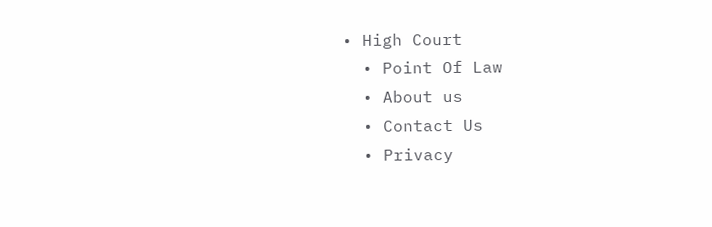• High Court
  • Point Of Law
  • About us
  • Contact Us
  • Privacy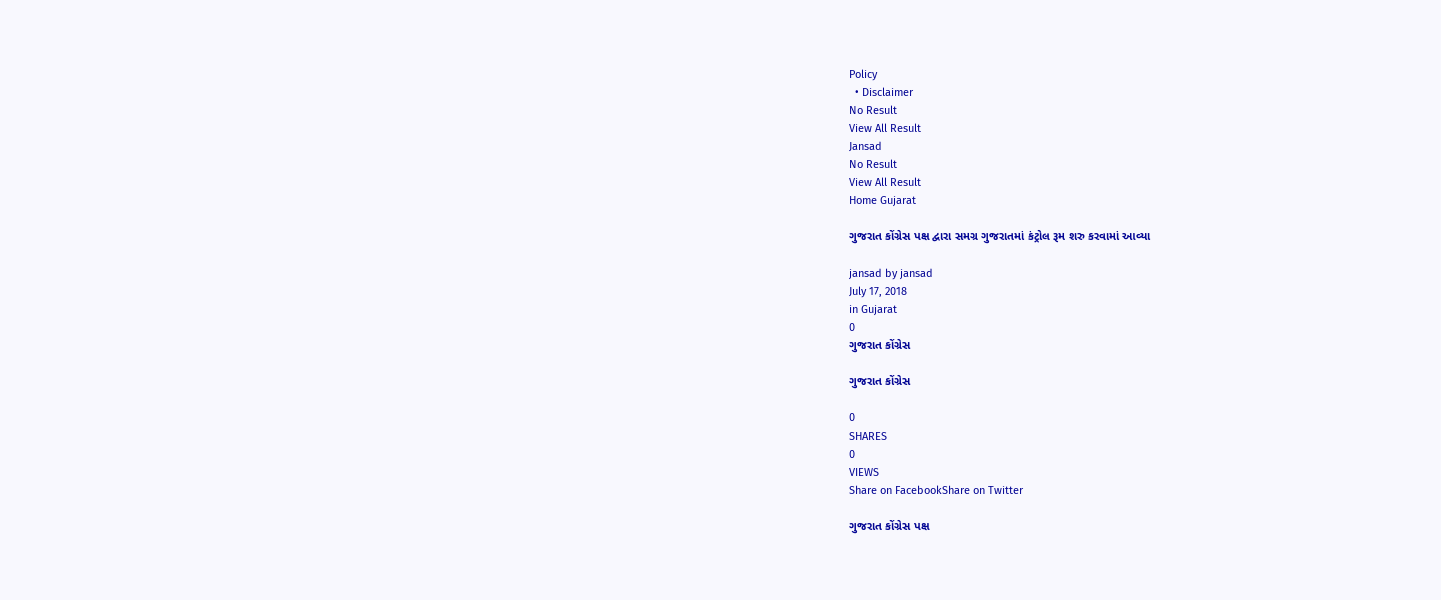Policy
  • Disclaimer
No Result
View All Result
Jansad
No Result
View All Result
Home Gujarat

ગુજરાત કોંગ્રેસ પક્ષ દ્વારા સમગ્ર ગુજરાતમાં કંટ્રોલ રૂમ શરુ કરવામાં આવ્યા

jansad by jansad
July 17, 2018
in Gujarat
0
ગુજરાત કોંગ્રેસ

ગુજરાત કોંગ્રેસ

0
SHARES
0
VIEWS
Share on FacebookShare on Twitter

ગુજરાત કોંગ્રેસ પક્ષ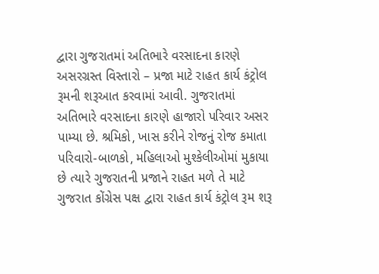દ્વારા ગુજરાતમાં અતિભારે વરસાદના કારણે અસરગ્રસ્ત વિસ્તારો – પ્રજા માટે રાહત કાર્ય કંટ્રોલ રૂમની શરૂઆત કરવામાં આવી. ગુજરાતમાં અતિભારે વરસાદના કારણે હાજારો પરિવાર અસર પામ્યા છે. શ્રમિકો, ખાસ કરીને રોજનું રોજ કમાતા પરિવારો-બાળકો, મહિલાઓ મુશ્કેલીઓમાં મુકાયા છે ત્યારે ગુજરાતની પ્રજાને રાહત મળે તે માટે ગુજરાત કોંગ્રેસ પક્ષ દ્વારા રાહત કાર્ય કંટ્રોલ રૂમ શરૂ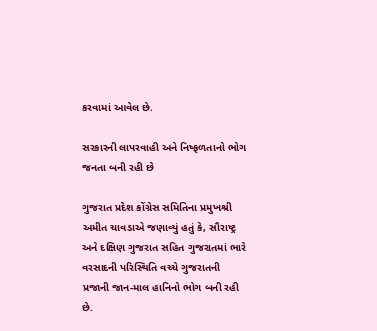કરવામાં આવેલ છે.

સરકારની લાપરવાહી અને નિષ્ફળતાનો ભોગ જનતા બની રહી છે

ગુજરાત પ્રદેશ કોંગ્રેસ સમિતિના પ્રમુખશ્રી અમીત ચાવડાએ જણાવ્યું હતું કે, સૌરાષ્ટ્ર અને દક્ષિણ ગુજરાત સહિત ગુજરાતમાં ભારે વરસાદની પરિસ્થિતિ વચ્ચે ગુજરાતની પ્રજાની જાન-માલ હાનિનો ભોગ બની રહી છે.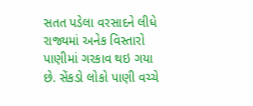સતત પડેલા વરસાદને લીધે રાજ્યમાં અનેક વિસ્તારો પાણીમાં ગરકાવ થઇ ગયા છે. સેંકડો લોકો પાણી વચ્ચે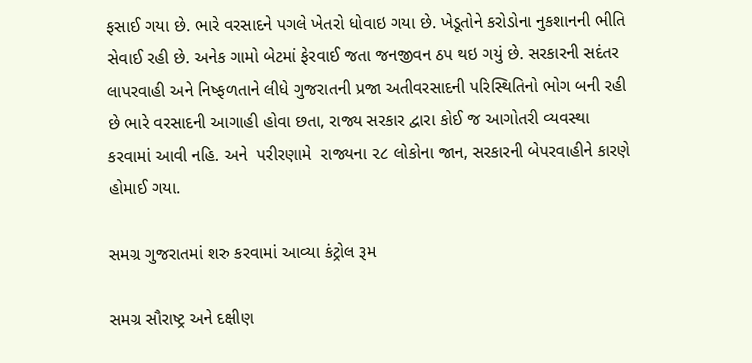ફસાઈ ગયા છે. ભારે વરસાદને પગલે ખેતરો ધોવાઇ ગયા છે. ખેડૂતોને કરોડોના નુકશાનની ભીતિ સેવાઈ રહી છે. અનેક ગામો બેટમાં ફેરવાઈ જતા જનજીવન ઠપ થઇ ગયું છે. સરકારની સદંતર લાપરવાહી અને નિષ્ફળતાને લીધે ગુજરાતની પ્રજા અતીવરસાદની પરિસ્થિતિનો ભોગ બની રહી છે ભારે વરસાદની આગાહી હોવા છતા, રાજ્ય સરકાર દ્વારા કોઈ જ આગોતરી વ્યવસ્થા કરવામાં આવી નહિ. અને  પરીરણામે  રાજ્યના ૨૮ લોકોના જાન, સરકારની બેપરવાહીને કારણે હોમાઈ ગયા.

સમગ્ર ગુજરાતમાં શરુ કરવામાં આવ્યા કંટ્રોલ રૂમ

સમગ્ર સૌરાષ્ટ્ર અને દક્ષીણ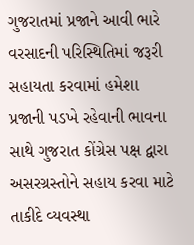ગુજરાતમાં પ્રજાને આવી ભારે વરસાદની પરિસ્થિતિમાં જરૂરી સહાયતા કરવામાં હમેશા પ્રજાની પડખે રહેવાની ભાવના સાથે ગુજરાત કોંગ્રેસ પક્ષ દ્વારા અસરગ્રસ્તોને સહાય કરવા માટે તાકીદે વ્યવસ્થા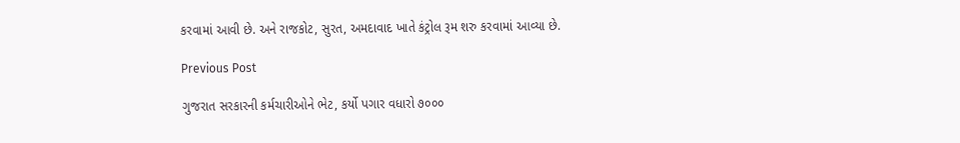કરવામાં આવી છે. અને રાજકોટ, સુરત, અમદાવાદ ખાતે કંટ્રોલ રૂમ શરુ કરવામાં આવ્યા છે.

Previous Post

ગુજરાત સરકારની કર્મચારીઓને ભેટ, કર્યો પગાર વધારો ૭૦૦૦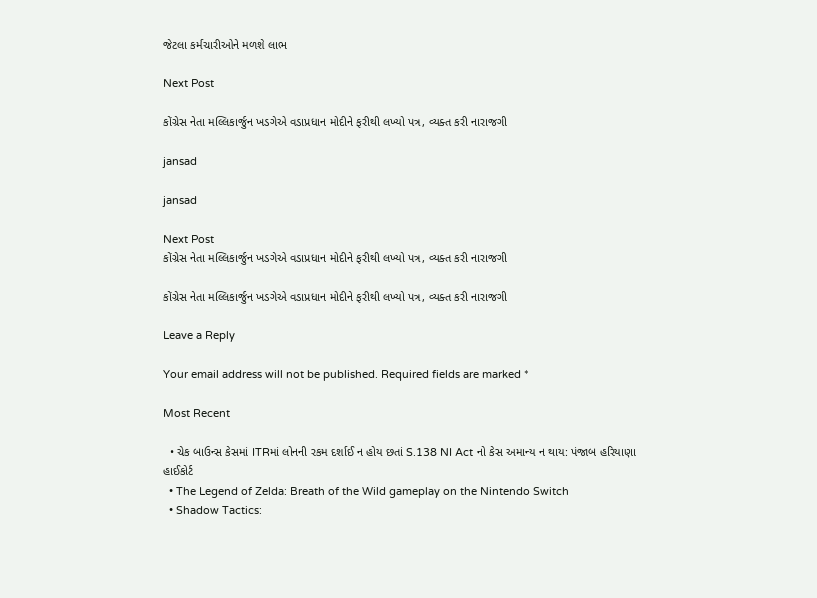જેટલા કર્મચારીઓને મળશે લાભ

Next Post

કોંગ્રેસ નેતા મલ્લિકાર્જુન ખડગેએ વડાપ્રધાન મોદીને ફરીથી લખ્યો પત્ર, વ્યક્ત કરી નારાજગી

jansad

jansad

Next Post
કોંગ્રેસ નેતા મલ્લિકાર્જુન ખડગેએ વડાપ્રધાન મોદીને ફરીથી લખ્યો પત્ર, વ્યક્ત કરી નારાજગી

કોંગ્રેસ નેતા મલ્લિકાર્જુન ખડગેએ વડાપ્રધાન મોદીને ફરીથી લખ્યો પત્ર, વ્યક્ત કરી નારાજગી

Leave a Reply

Your email address will not be published. Required fields are marked *

Most Recent

  • ચેક બાઉન્સ કેસમાં ITRમાં લોનની રકમ દર્શાઈ ન હોય છતાં S.138 NI Act નો કેસ અમાન્ય ન થાય: પંજાબ હરિયાણા હાઈકોર્ટ
  • The Legend of Zelda: Breath of the Wild gameplay on the Nintendo Switch
  • Shadow Tactics: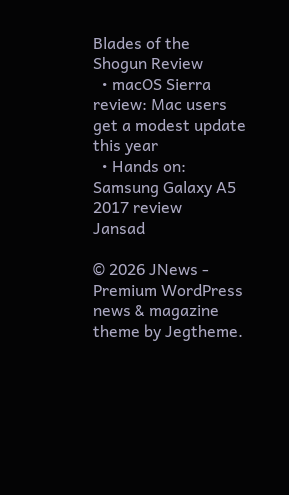Blades of the Shogun Review
  • macOS Sierra review: Mac users get a modest update this year
  • Hands on: Samsung Galaxy A5 2017 review
Jansad

© 2026 JNews - Premium WordPress news & magazine theme by Jegtheme.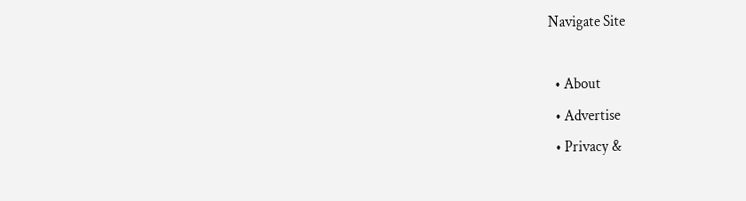Navigate Site

  • About
  • Advertise
  • Privacy &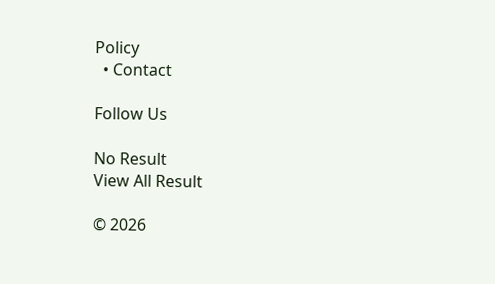Policy
  • Contact

Follow Us

No Result
View All Result

© 2026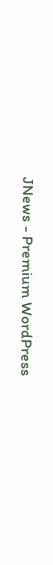JNews - Premium WordPress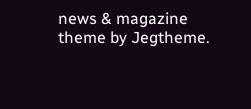news & magazine theme by Jegtheme.